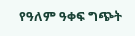የዓለም ዓቀፍ ግጭት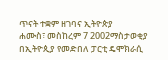ጥናት ተቋም ዘገባና ኢትዮጵያ
ሐሙስ፣ መስከረም 7 2002ማስታወቂያ
በኢትዮጲያ የመድበለ ፓርቲ ዴሞክራሲ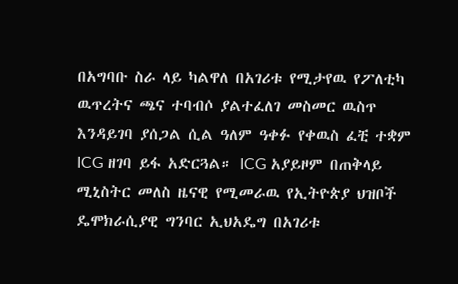በአግባቡ ስራ ላይ ካልዋለ በአገሪቱ የሚታየዉ የፖለቲካ ዉጥረትና ጫና ተባብሶ ያልተፈለገ መስመር ዉስጥ እንዳይገባ ያሰጋል ሲል ዓለም ዓቀፉ የቀዉስ ፈቺ ተቋም ICG ዘገባ ይፋ አድርጓል። ICG አያይዞም በጠቅላይ ሚኒስትር መለስ ዜናዊ የሚመራዉ የኢትዮጵያ ህዝቦች ዴሞክራሲያዊ ግንባር ኢህአዴግ በአገሪቱ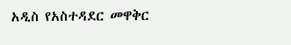አዲስ የአስተዳደር መዋቅር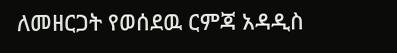ለመዘርጋት የወሰደዉ ርምጃ አዳዲስ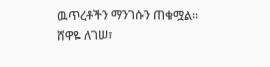ዉጥረቶችን ማንገሱን ጠቁሟል።
ሸዋዬ ለገሠ፣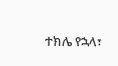ተክሌ የኋላ፣